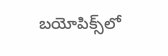బయోపిక్స్‌లో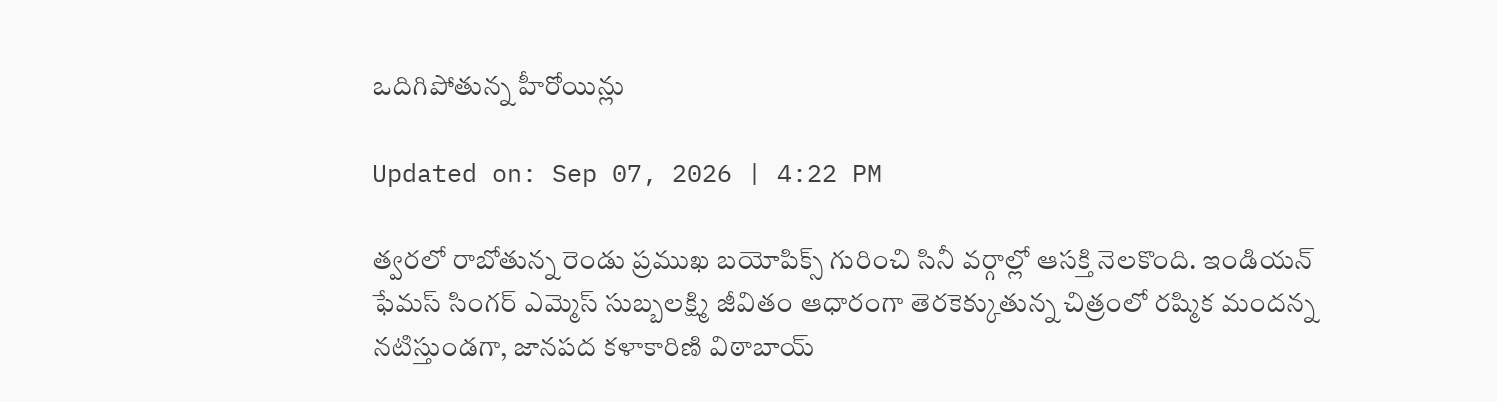ఒదిగిపోతున్న హీరోయిన్లు

Updated on: Sep 07, 2026 | 4:22 PM

త్వరలో రాబోతున్న రెండు ప్రముఖ బయోపిక్స్ గురించి సినీ వర్గాల్లో ఆసక్తి నెలకొంది. ఇండియన్ ఫేమస్ సింగర్ ఎమ్మెస్ సుబ్బలక్ష్మి జీవితం ఆధారంగా తెరకెక్కుతున్న చిత్రంలో రష్మిక మందన్న నటిస్తుండగా, జానపద కళాకారిణి విఠాబాయ్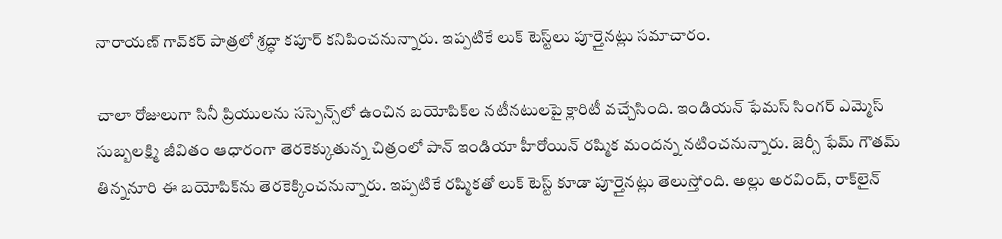నారాయణ్ గావ్‌కర్ పాత్రలో శ్రద్ధా కపూర్ కనిపించనున్నారు. ఇప్పటికే లుక్‌ టెస్ట్‌లు పూర్తైనట్లు సమాచారం.

చాలా రోజులుగా సినీ ప్రియులను సస్పెన్స్‌లో ఉంచిన బయోపిక్‌ల నటీనటులపై క్లారిటీ వచ్చేసింది. ఇండియన్ ఫేమస్ సింగర్ ఎమ్మెస్ సుబ్బలక్ష్మి జీవితం ఆధారంగా తెరకెక్కుతున్న చిత్రంలో పాన్ ఇండియా హీరోయిన్ రష్మిక మందన్న నటించనున్నారు. జెర్సీ ఫేమ్ గౌతమ్ తిన్ననూరి ఈ బయోపిక్‌ను తెరకెక్కించనున్నారు. ఇప్పటికే రష్మికతో లుక్‌ టెస్ట్ కూడా పూర్తైనట్లు తెలుస్తోంది. అల్లు అరవింద్, రాక్‌లైన్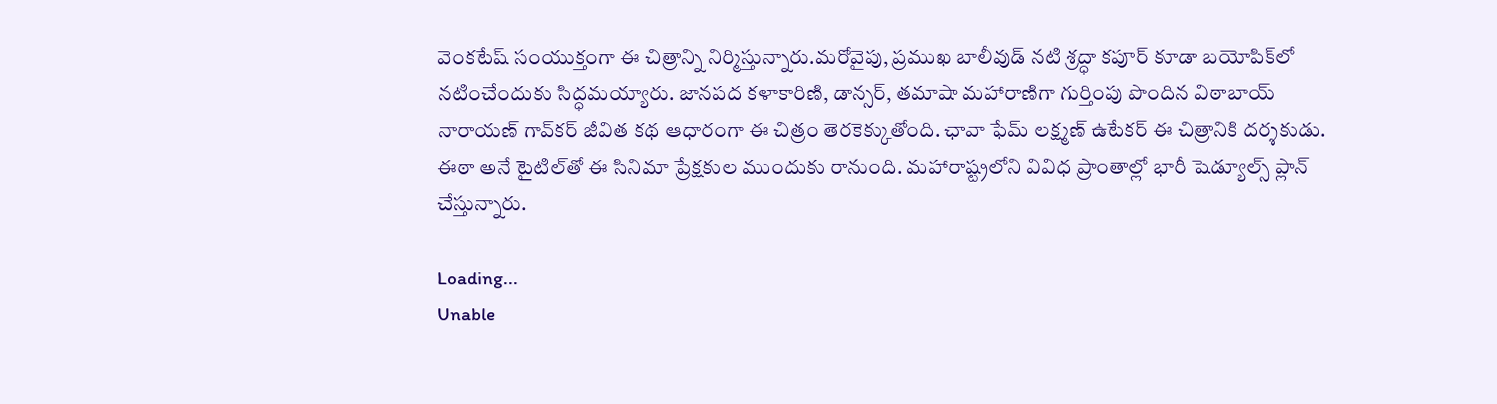వెంకటేష్ సంయుక్తంగా ఈ చిత్రాన్ని నిర్మిస్తున్నారు.మరోవైపు, ప్రముఖ బాలీవుడ్ నటి శ్రద్ధా కపూర్ కూడా బయోపిక్‌లో నటించేందుకు సిద్ధమయ్యారు. జానపద కళాకారిణి, డాన్సర్, తమాషా మహారాణిగా గుర్తింపు పొందిన విఠాబాయ్ నారాయణ్ గావ్‌కర్ జీవిత కథ ఆధారంగా ఈ చిత్రం తెరకెక్కుతోంది. ఛావా ఫేమ్ లక్ష్మణ్ ఉటేకర్ ఈ చిత్రానికి దర్శకుడు. ఈఠా అనే టైటిల్‌తో ఈ సినిమా ప్రేక్షకుల ముందుకు రానుంది. మహారాష్ట్రలోని వివిధ ప్రాంతాల్లో భారీ షెడ్యూల్స్ ప్లాన్ చేస్తున్నారు.

Loading...
Unable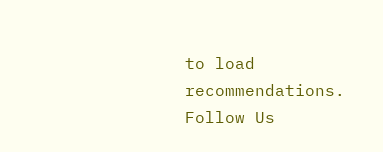to load recommendations.
Follow Us